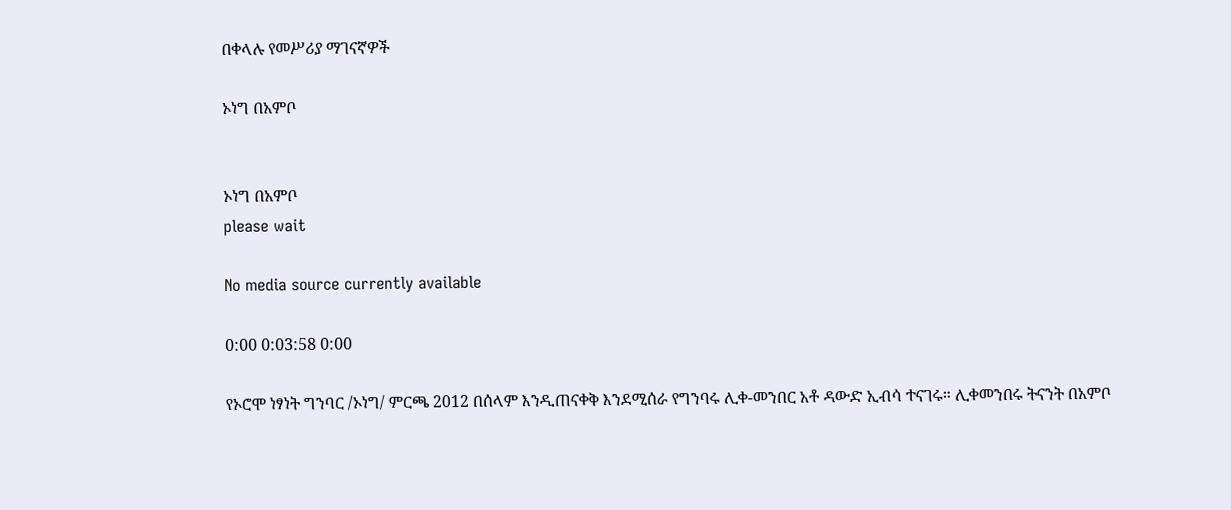በቀላሉ የመሥሪያ ማገናኛዎች

ኦነግ በአምቦ


ኦነግ በአምቦ
please wait

No media source currently available

0:00 0:03:58 0:00

የኦሮሞ ነፃነት ግንባር /ኦነግ/ ምርጫ 2012 በሰላም እንዲጠናቀቅ እንደሚሰራ የግንባሩ ሊቀ-መንበር አቶ ዳውድ ኢብሳ ተናገሩ። ሊቀመንበሩ ትናንት በአምቦ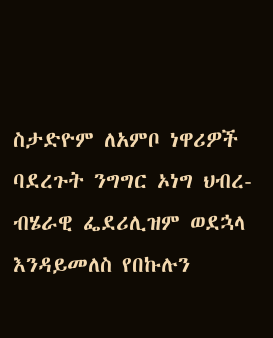ስታድዮም ለአምቦ ነዋሪዎች ባደረጉት ንግግር ኦነግ ህብረ-ብሄራዊ ፌደሪሊዝም ወደኋላ እንዳይመለስ የበኩሉን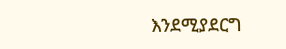እንደሚያደርግ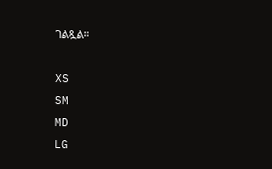ገልጿል።

XS
SM
MD
LG